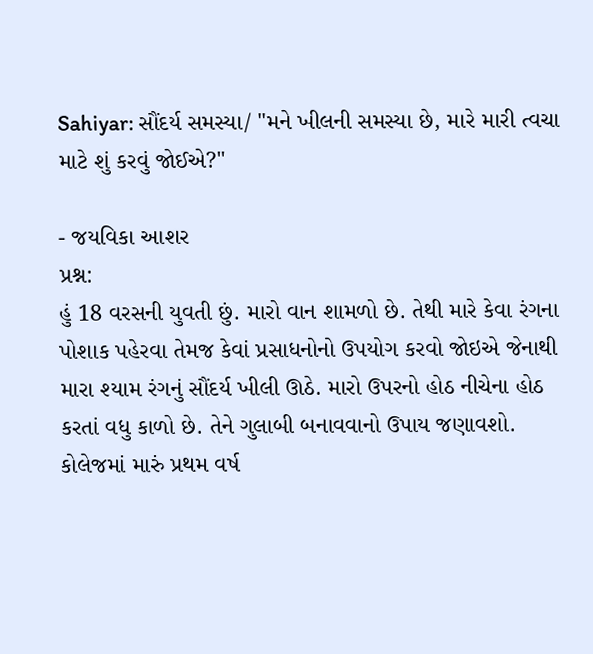Sahiyar: સૌંદર્ય સમસ્યા/ "મને ખીલની સમસ્યા છે, મારે મારી ત્વચા માટે શું કરવું જોઈએ?"

- જયવિકા આશર
પ્રશ્ન:
હું 18 વરસની યુવતી છું. મારો વાન શામળો છે. તેથી મારે કેવા રંગના પોશાક પહેરવા તેમજ કેવાં પ્રસાધનોનો ઉપયોગ કરવો જોઇએ જેનાથી મારા શ્યામ રંગનું સૌંદર્ય ખીલી ઊઠે. મારો ઉપરનો હોઠ નીચેના હોઠ કરતાં વધુ કાળો છે. તેને ગુલાબી બનાવવાનો ઉપાય જણાવશો. કોલેજમાં મારું પ્રથમ વર્ષ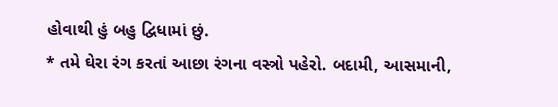હોવાથી હું બહુ દ્વિધામાં છું.
* તમે ઘેરા રંગ કરતાં આછા રંગના વસ્ત્રો પહેરો. બદામી, આસમાની,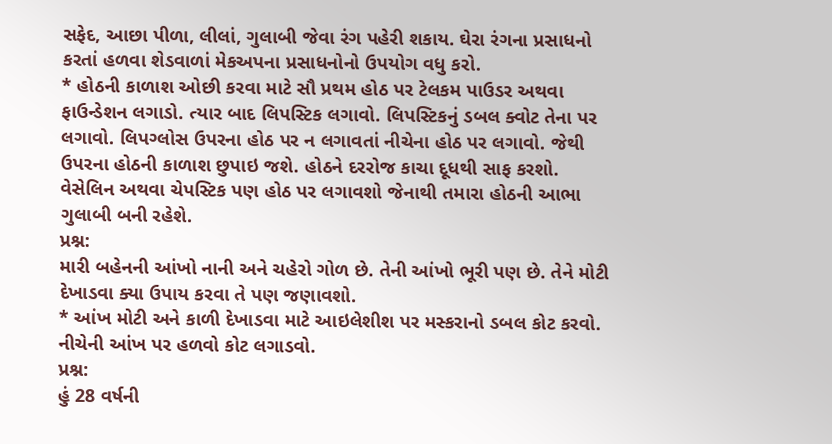સફેદ, આછા પીળા, લીલાં, ગુલાબી જેવા રંગ પહેરી શકાય. ઘેરા રંગના પ્રસાધનો કરતાં હળવા શેડવાળાં મેકઅપના પ્રસાધનોનો ઉપયોગ વધુ કરો.
* હોઠની કાળાશ ઓછી કરવા માટે સૌ પ્રથમ હોઠ પર ટેલકમ પાઉડર અથવા ફાઉન્ડેશન લગાડો. ત્યાર બાદ લિપસ્ટિક લગાવો. લિપસ્ટિકનું ડબલ ક્વોટ તેના પર લગાવો. લિપગ્લોસ ઉપરના હોઠ પર ન લગાવતાં નીચેના હોઠ પર લગાવો. જેથી ઉપરના હોઠની કાળાશ છુપાઇ જશે. હોઠને દરરોજ કાચા દૂધથી સાફ કરશો. વેસેલિન અથવા ચેપસ્ટિક પણ હોઠ પર લગાવશો જેનાથી તમારા હોઠની આભા ગુલાબી બની રહેશે.
પ્રશ્ન:
મારી બહેનની આંખો નાની અને ચહેરો ગોળ છે. તેની આંખો ભૂરી પણ છે. તેને મોટી દેખાડવા ક્યા ઉપાય કરવા તે પણ જણાવશો.
* આંખ મોટી અને કાળી દેખાડવા માટે આઇલેશીશ પર મસ્કરાનો ડબલ કોટ કરવો. નીચેની આંખ પર હળવો કોટ લગાડવો.
પ્રશ્ન:
હું 28 વર્ષની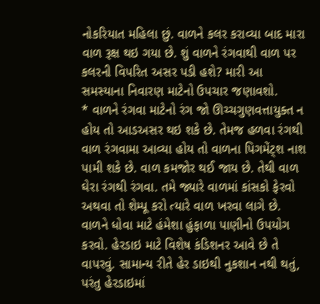નોકરિયાત મહિલા છું. વાળને કલર કરાવ્યા બાદ મારા વાળ રૂક્ષ થઇ ગયા છે. શું વાળને રંગવાથી વાળ પર કલરની વિપરિત અસર પડી હશે? મારી આ સમસ્યાના નિવારણ માટેનો ઉપચાર જણાવશો.
* વાળને રંગવા માટેનો રંગ જો ઊચ્ચગુણવત્તાયુક્ત ન હોય તો આડઅસર થઇ શકે છે. તેમજ હળવા રંગથી વાળ રંગવામા આવ્યા હોય તો વાળના પિગમેંટ્શ નાશ પામી શકે છે. વાળ કમજોર થઈ જાય છે. તેથી વાળ ઘેરા રંગથી રંગવા. તમે જ્યારે વાળમાં કાંસકો ફેરવો અથવા તો શેમ્પૂ કરો ત્યારે વાળ ખરવા લાગે છે. વાળને ધોવા માટે હંમેશા હુંફાળા પાણીનો ઉપયોગ કરવો. હેરડાઇ માટે વિશેષ કંડિશનર આવે છે તે વાપરવું. સામાન્ય રીતે હેર ડાઇથી નુકશાન નથી થતું, પરંતુ હેરડાઇમાં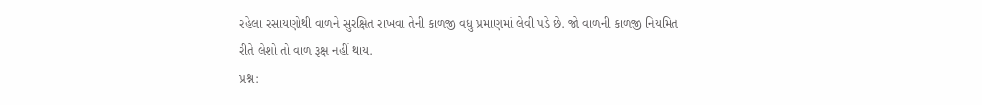રહેલા રસાયણોથી વાળને સુરક્ષિત રાખવા તેની કાળજી વધુ પ્રમાણમાં લેવી પડે છે. જો વાળની કાળજી નિયમિત રીતે લેશો તો વાળ રૂક્ષ નહીં થાય.
પ્રશ્ન: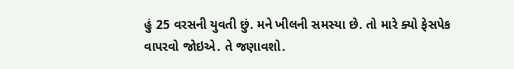હું 25 વરસની યુવતી છું. મને ખીલની સમસ્યા છે. તો મારે ક્યો ફેસપેક વાપરવો જોઇએ. તે જણાવશો.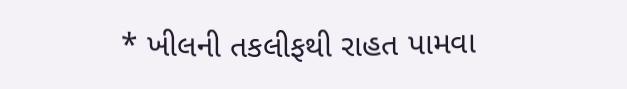* ખીલની તકલીફથી રાહત પામવા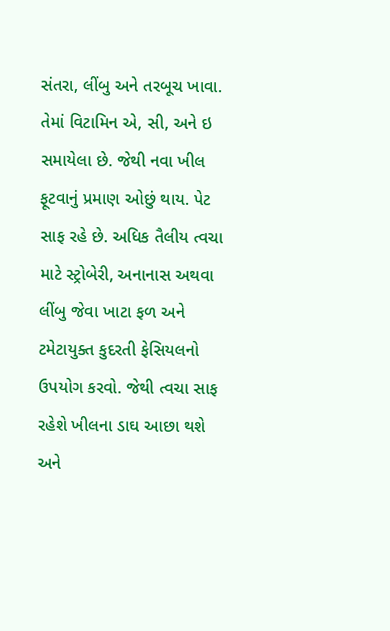સંતરા, લીંબુ અને તરબૂચ ખાવા. તેમાં વિટામિન એ, સી, અને ઇ સમાયેલા છે. જેથી નવા ખીલ ફૂટવાનું પ્રમાણ ઓછું થાય. પેટ સાફ રહે છે. અધિક તૈલીય ત્વચા માટે સ્ટ્રોબેરી, અનાનાસ અથવા લીંબુ જેવા ખાટા ફળ અને ટમેટાયુક્ત કુદરતી ફેસિયલનો ઉપયોગ કરવો. જેથી ત્વચા સાફ રહેશે ખીલના ડાઘ આછા થશે અને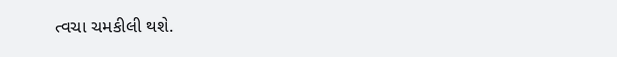ત્વચા ચમકીલી થશે.